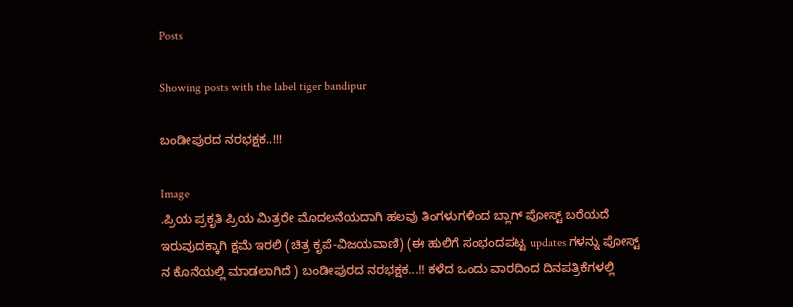Posts

Showing posts with the label tiger bandipur

ಬಂಡೀಪುರದ ನರಭಕ್ಷಕ..!!!

Image
.ಪ್ರಿಯ ಪ್ರಕೃತಿ ಪ್ರಿಯ ಮಿತ್ರರೇ ಮೊದಲನೆಯದಾಗಿ ಹಲವು ತಿಂಗಳುಗಳಿಂದ ಬ್ಲಾಗ್ ಪೋಸ್ಟ್ ಬರೆಯದೆ ಇರುವುದಕ್ಕಾಗಿ ಕ್ಷಮೆ ಇರಲಿ (ಚಿತ್ರ ಕೃಪೆ-ವಿಜಯವಾಣಿ) (ಈ ಹುಲಿಗೆ ಸಂಭಂದಪಟ್ಟ updates ಗಳನ್ನು ಪೋಸ್ಟ್ ನ ಕೊನೆಯಲ್ಲಿ ಮಾಡಲಾಗಿದೆ ) ಬಂಡೀಪುರದ ನರಭಕ್ಷಕ...!! ಕಳೆದ ಒಂದು ವಾರದಿಂದ ದಿನಪತ್ರಿಕೆಗಳಲ್ಲಿ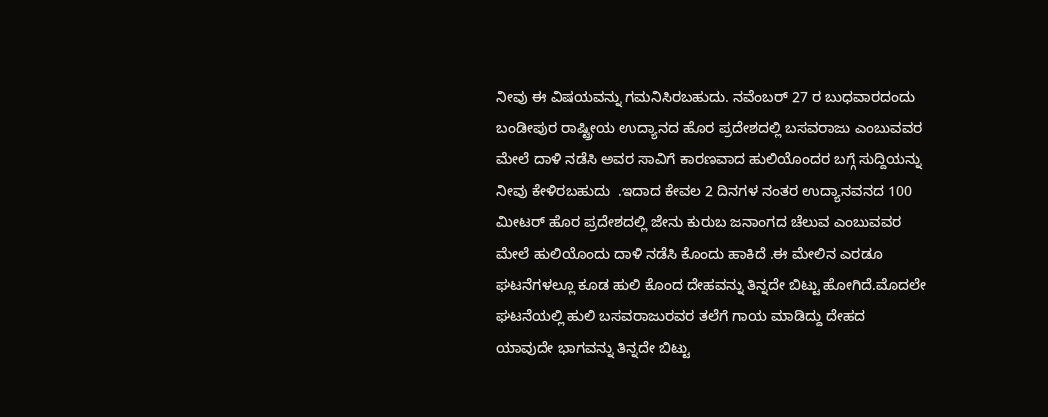ನೀವು ಈ ವಿಷಯವನ್ನು ಗಮನಿಸಿರಬಹುದು. ನವೆಂಬರ್ 27 ರ ಬುಧವಾರದಂದು ಬಂಡೀಪುರ ರಾಷ್ಟ್ರೀಯ ಉದ್ಯಾನದ ಹೊರ ಪ್ರದೇಶದಲ್ಲಿ ಬಸವರಾಜು ಎಂಬುವವರ ಮೇಲೆ ದಾಳಿ ನಡೆಸಿ ಅವರ ಸಾವಿಗೆ ಕಾರಣವಾದ ಹುಲಿಯೊಂದರ ಬಗ್ಗೆ ಸುದ್ದಿಯನ್ನು ನೀವು ಕೇಳಿರಬಹುದು  .ಇದಾದ ಕೇವಲ 2 ದಿನಗಳ ನಂತರ ಉದ್ಯಾನವನದ 100 ಮೀಟರ್ ಹೊರ ಪ್ರದೇಶದಲ್ಲಿ ಜೇನು ಕುರುಬ ಜನಾಂಗದ ಚೆಲುವ ಎಂಬುವವರ ಮೇಲೆ ಹುಲಿಯೊಂದು ದಾಳಿ ನಡೆಸಿ ಕೊಂದು ಹಾಕಿದೆ .ಈ ಮೇಲಿನ ಎರಡೂ ಘಟನೆಗಳಲ್ಲೂ ಕೂಡ ಹುಲಿ ಕೊಂದ ದೇಹವನ್ನು ತಿನ್ನದೇ ಬಿಟ್ಟು ಹೋಗಿದೆ.ಮೊದಲೇ ಘಟನೆಯಲ್ಲಿ ಹುಲಿ ಬಸವರಾಜುರವರ ತಲೆಗೆ ಗಾಯ ಮಾಡಿದ್ದು ದೇಹದ ಯಾವುದೇ ಭಾಗವನ್ನು ತಿನ್ನದೇ ಬಿಟ್ಟು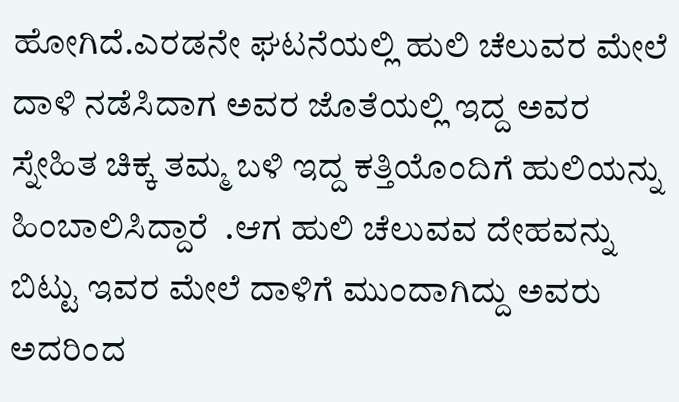ಹೋಗಿದೆ.ಎರಡನೇ ಘಟನೆಯಲ್ಲಿ ಹುಲಿ ಚೆಲುವರ ಮೇಲೆ ದಾಳಿ ನಡೆಸಿದಾಗ ಅವರ ಜೊತೆಯಲ್ಲಿ ಇದ್ದ ಅವರ ಸ್ನೇಹಿತ ಚಿಕ್ಕ ತಮ್ಮ ಬಳಿ ಇದ್ದ ಕತ್ತಿಯೊಂದಿಗೆ ಹುಲಿಯನ್ನು ಹಿಂಬಾಲಿಸಿದ್ದಾರೆ  .ಆಗ ಹುಲಿ ಚೆಲುವವ ದೇಹವನ್ನು ಬಿಟ್ಟು ಇವರ ಮೇಲೆ ದಾಳಿಗೆ ಮುಂದಾಗಿದ್ದು ಅವರು ಅದರಿಂದ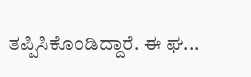ತಪ್ಪಿಸಿಕೊಂಡಿದ್ದಾರೆ. ಈ ಘ...